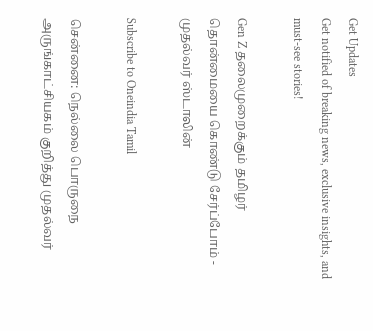Get Updates
Get notified of breaking news, exclusive insights, and must-see stories!

Gen Z தலைமுறைக்கும் தமிழர் தொன்மையை கொண்டு சேர்ப்போம் - முதல்வர் ஸ்டாலின்

Subscribe to Oneindia Tamil

சென்னை: நெல்லை பொருநை அருங்காட்சியகம் குறித்து முதல்வர்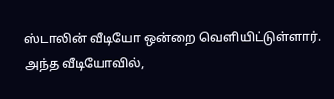ஸ்டாலின் வீடியோ ஒன்றை வெளியிட்டுள்ளார். அந்த வீடியோவில்,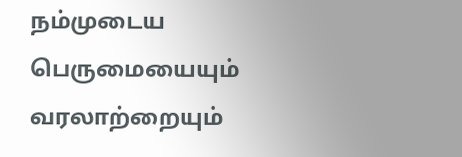நம்முடைய பெருமையையும் வரலாற்றையும்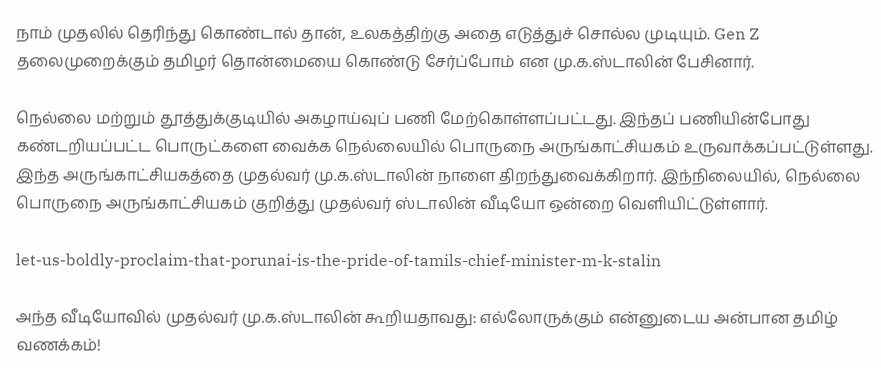நாம் முதலில் தெரிந்து கொண்டால் தான், உலகத்திற்கு அதை எடுத்துச் சொல்ல முடியும். Gen Z தலைமுறைக்கும் தமிழர் தொன்மையை கொண்டு சேர்ப்போம் என மு.க.ஸ்டாலின் பேசினார்.

நெல்லை மற்றும் தூத்துக்குடியில் அகழாய்வுப் பணி மேற்கொள்ளப்பட்டது. இந்தப் பணியின்போது கண்டறியப்பட்ட பொருட்களை வைக்க நெல்லையில் பொருநை அருங்காட்சியகம் உருவாக்கப்பட்டுள்ளது. இந்த அருங்காட்சியகத்தை முதல்வர் மு.க.ஸ்டாலின் நாளை திறந்துவைக்கிறார். இந்நிலையில், நெல்லை பொருநை அருங்காட்சியகம் குறித்து முதல்வர் ஸ்டாலின் வீடியோ ஒன்றை வெளியிட்டுள்ளார்.

let-us-boldly-proclaim-that-porunai-is-the-pride-of-tamils-chief-minister-m-k-stalin

அந்த வீடியோவில் முதல்வர் மு.க.ஸ்டாலின் கூறியதாவது: எல்லோருக்கும் என்னுடைய அன்பான தமிழ் வணக்கம்!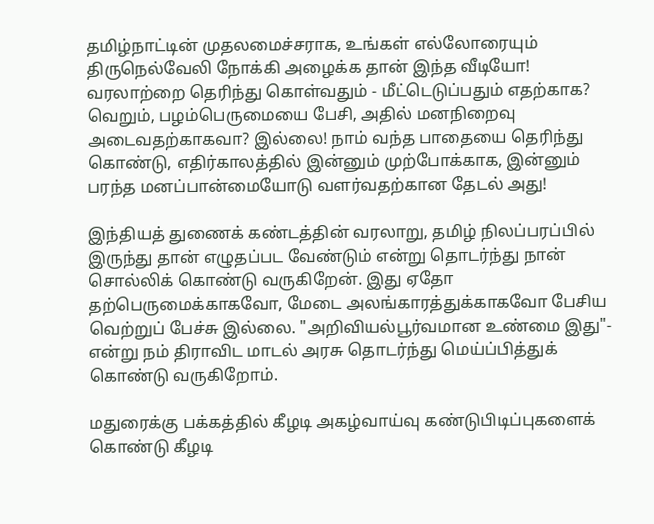தமிழ்நாட்டின் முதலமைச்சராக, உங்கள் எல்லோரையும் திருநெல்வேலி நோக்கி அழைக்க தான் இந்த வீடியோ! வரலாற்றை தெரிந்து கொள்வதும் - மீட்டெடுப்பதும் எதற்காக? வெறும், பழம்பெருமையை பேசி, அதில் மனநிறைவு அடைவதற்காகவா? இல்லை! நாம் வந்த பாதையை தெரிந்து கொண்டு, எதிர்காலத்தில் இன்னும் முற்போக்காக, இன்னும் பரந்த மனப்பான்மையோடு வளர்வதற்கான தேடல் அது!

இந்தியத் துணைக் கண்டத்தின் வரலாறு, தமிழ் நிலப்பரப்பில் இருந்து தான் எழுதப்பட வேண்டும் என்று தொடர்ந்து நான் சொல்லிக் கொண்டு வருகிறேன். இது ஏதோ தற்பெருமைக்காகவோ, மேடை அலங்காரத்துக்காகவோ பேசிய வெற்றுப் பேச்சு இல்லை. "அறிவியல்பூர்வமான உண்மை இது"- என்று நம் திராவிட மாடல் அரசு தொடர்ந்து மெய்ப்பித்துக் கொண்டு வருகிறோம்.

மதுரைக்கு பக்கத்தில் கீழடி அகழ்வாய்வு கண்டுபிடிப்புகளைக் கொண்டு கீழடி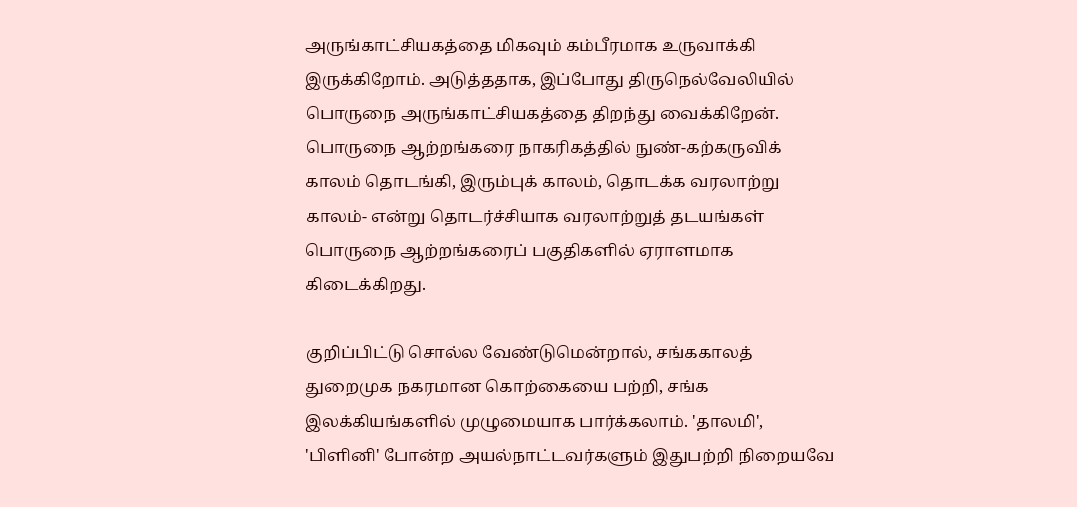அருங்காட்சியகத்தை மிகவும் கம்பீரமாக உருவாக்கி இருக்கிறோம். அடுத்ததாக, இப்போது திருநெல்வேலியில் பொருநை அருங்காட்சியகத்தை திறந்து வைக்கிறேன். பொருநை ஆற்றங்கரை நாகரிகத்தில் நுண்-கற்கருவிக் காலம் தொடங்கி, இரும்புக் காலம், தொடக்க வரலாற்று காலம்- என்று தொடர்ச்சியாக வரலாற்றுத் தடயங்கள் பொருநை ஆற்றங்கரைப் பகுதிகளில் ஏராளமாக கிடைக்கிறது.

குறிப்பிட்டு சொல்ல வேண்டுமென்றால், சங்ககாலத் துறைமுக நகரமான கொற்கையை பற்றி, சங்க இலக்கியங்களில் முழுமையாக பார்க்கலாம். 'தாலமி', 'பிளினி' போன்ற அயல்நாட்டவர்களும் இதுபற்றி நிறையவே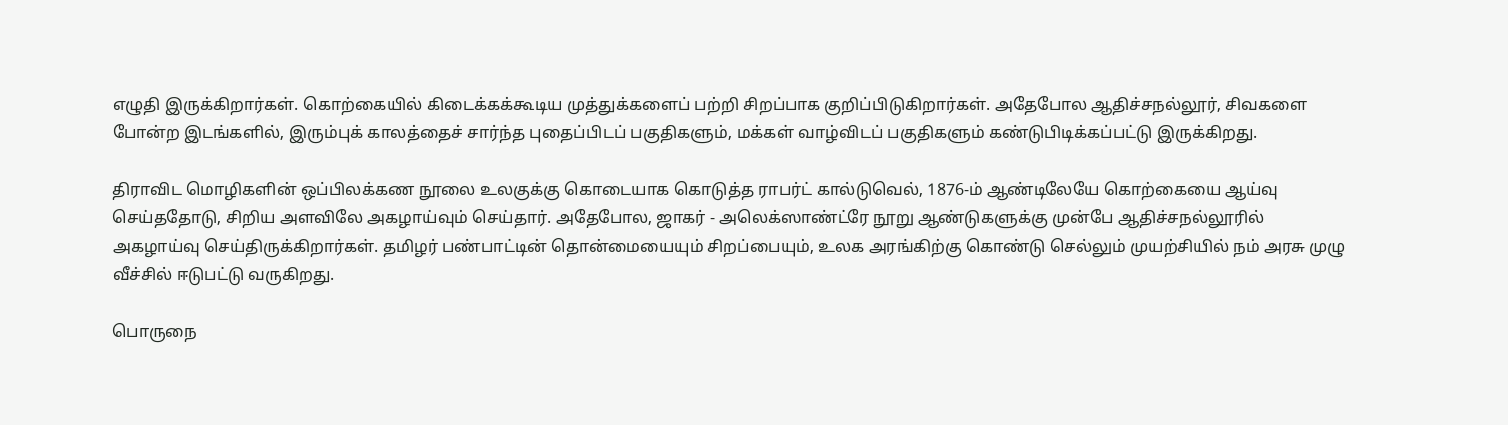எழுதி இருக்கிறார்கள். கொற்கையில் கிடைக்கக்கூடிய முத்துக்களைப் பற்றி சிறப்பாக குறிப்பிடுகிறார்கள். அதேபோல ஆதிச்சநல்லூர், சிவகளை போன்ற இடங்களில், இரும்புக் காலத்தைச் சார்ந்த புதைப்பிடப் பகுதிகளும், மக்கள் வாழ்விடப் பகுதிகளும் கண்டுபிடிக்கப்பட்டு இருக்கிறது.

திராவிட மொழிகளின் ஒப்பிலக்கண நூலை உலகுக்கு கொடையாக கொடுத்த ராபர்ட் கால்டுவெல், 1876-ம் ஆண்டிலேயே கொற்கையை ஆய்வு செய்ததோடு, சிறிய அளவிலே அகழாய்வும் செய்தார். அதேபோல, ஜாகர் - அலெக்ஸாண்ட்ரே நூறு ஆண்டுகளுக்கு முன்பே ஆதிச்சநல்லூரில் அகழாய்வு செய்திருக்கிறார்கள். தமிழர் பண்பாட்டின் தொன்மையையும் சிறப்பையும், உலக அரங்கிற்கு கொண்டு செல்லும் முயற்சியில் நம் அரசு முழு வீச்சில் ஈடுபட்டு வருகிறது.

பொருநை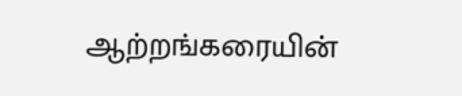ஆற்றங்கரையின்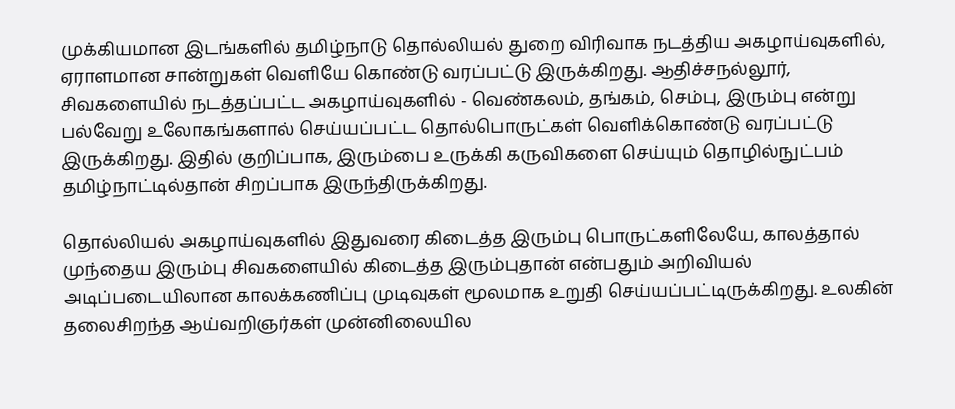முக்கியமான இடங்களில் தமிழ்நாடு தொல்லியல் துறை விரிவாக நடத்திய அகழாய்வுகளில், ஏராளமான சான்றுகள் வெளியே கொண்டு வரப்பட்டு இருக்கிறது. ஆதிச்சநல்லூர், சிவகளையில் நடத்தப்பட்ட அகழாய்வுகளில் - வெண்கலம், தங்கம், செம்பு, இரும்பு என்று பல்வேறு உலோகங்களால் செய்யப்பட்ட தொல்பொருட்கள் வெளிக்கொண்டு வரப்பட்டு இருக்கிறது. இதில் குறிப்பாக, இரும்பை உருக்கி கருவிகளை செய்யும் தொழில்நுட்பம் தமிழ்நாட்டில்தான் சிறப்பாக இருந்திருக்கிறது.

தொல்லியல் அகழாய்வுகளில் இதுவரை கிடைத்த இரும்பு பொருட்களிலேயே, காலத்தால் முந்தைய இரும்பு சிவகளையில் கிடைத்த இரும்புதான் என்பதும் அறிவியல் அடிப்படையிலான காலக்கணிப்பு முடிவுகள் மூலமாக உறுதி செய்யப்பட்டிருக்கிறது. உலகின் தலைசிறந்த ஆய்வறிஞர்கள் முன்னிலையில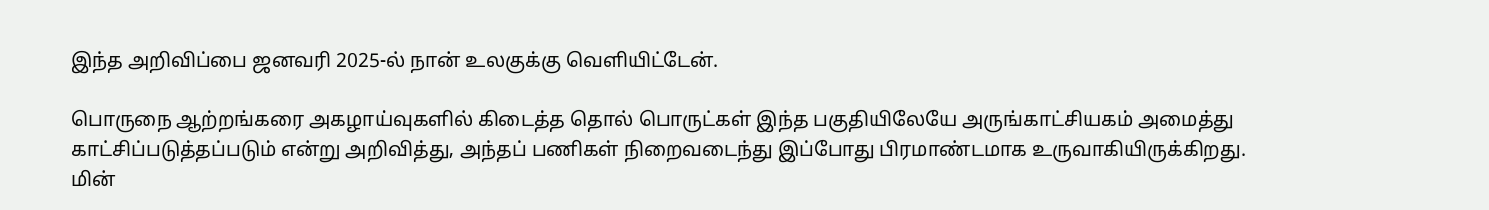இந்த அறிவிப்பை ஜனவரி 2025-ல் நான் உலகுக்கு வெளியிட்டேன்.

பொருநை ஆற்றங்கரை அகழாய்வுகளில் கிடைத்த தொல் பொருட்கள் இந்த பகுதியிலேயே அருங்காட்சியகம் அமைத்து காட்சிப்படுத்தப்படும் என்று அறிவித்து, அந்தப் பணிகள் நிறைவடைந்து இப்போது பிரமாண்டமாக உருவாகியிருக்கிறது. மின்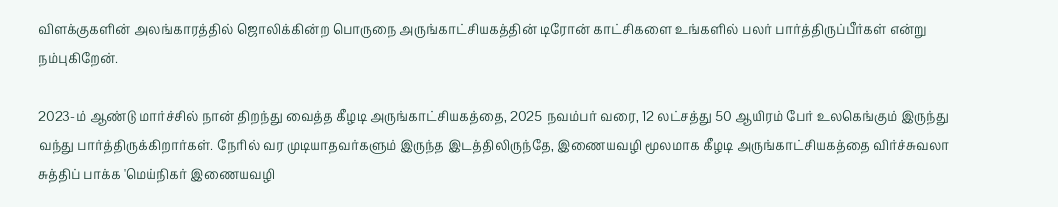விளக்குகளின் அலங்காரத்தில் ஜொலிக்கின்ற பொருநை அருங்காட்சியகத்தின் டிரோன் காட்சிகளை உங்களில் பலர் பார்த்திருப்பீர்கள் என்று நம்புகிறேன்.

2023-ம் ஆண்டு மார்ச்சில் நான் திறந்து வைத்த கீழடி அருங்காட்சியகத்தை, 2025 நவம்பர் வரை, 12 லட்சத்து 50 ஆயிரம் பேர் உலகெங்கும் இருந்து வந்து பார்த்திருக்கிறார்கள். நேரில் வர முடியாதவர்களும் இருந்த இடத்திலிருந்தே, இணையவழி மூலமாக கீழடி அருங்காட்சியகத்தை விர்ச்சுவலா சுத்திப் பாக்க 'மெய்நிகர் இணையவழி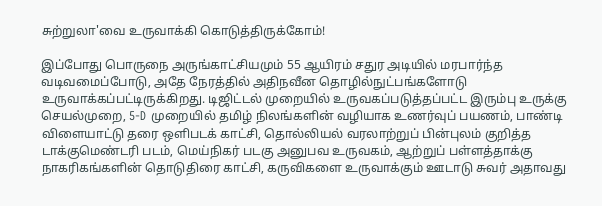சுற்றுலா'வை உருவாக்கி கொடுத்திருக்கோம்!

இப்போது பொருநை அருங்காட்சியமும் 55 ஆயிரம் சதுர அடியில் மரபார்ந்த வடிவமைப்போடு, அதே நேரத்தில் அதிநவீன தொழில்நுட்பங்களோடு உருவாக்கப்பட்டிருக்கிறது. டிஜிட்டல் முறையில் உருவகப்படுத்தப்பட்ட இரும்பு உருக்கு செயல்முறை, 5-D முறையில் தமிழ் நிலங்களின் வழியாக உணர்வுப் பயணம், பாண்டி விளையாட்டு தரை ஒளிபடக் காட்சி, தொல்லியல் வரலாற்றுப் பின்புலம் குறித்த டாக்குமெண்டரி படம், மெய்நிகர் படகு அனுபவ உருவகம், ஆற்றுப் பள்ளத்தாக்கு நாகரிகங்களின் தொடுதிரை காட்சி, கருவிகளை உருவாக்கும் ஊடாடு சுவர் அதாவது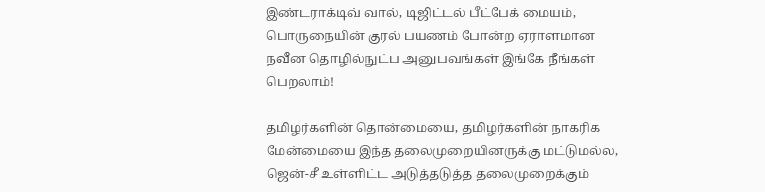இண்டராக்டிவ் வால், டிஜிட்டல் பீட்பேக் மையம், பொருநையின் குரல் பயணம் போன்ற ஏராளமான நவீன தொழில்நுட்ப அனுபவங்கள் இங்கே நீங்கள் பெறலாம்!

தமிழர்களின் தொன்மையை, தமிழர்களின் நாகரிக மேன்மையை இந்த தலைமுறையினருக்கு மட்டுமல்ல, ஜென்-சீ உள்ளிட்ட அடுத்தடுத்த தலைமுறைக்கும்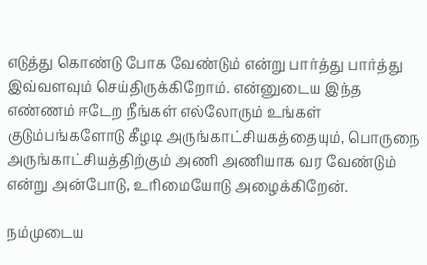எடுத்து கொண்டு போக வேண்டும் என்று பார்த்து பார்த்து இவ்வளவும் செய்திருக்கிறோம். என்னுடைய இந்த எண்ணம் ஈடேற நீங்கள் எல்லோரும் உங்கள் குடும்பங்களோடு கீழடி அருங்காட்சியகத்தையும், பொருநை அருங்காட்சியத்திற்கும் அணி அணியாக வர வேண்டும் என்று அன்போடு, உரிமையோடு அழைக்கிறேன்.

நம்முடைய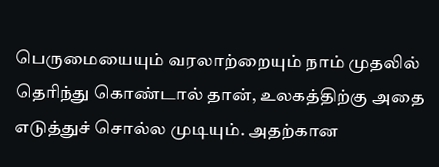பெருமையையும் வரலாற்றையும் நாம் முதலில் தெரிந்து கொண்டால் தான், உலகத்திற்கு அதை எடுத்துச் சொல்ல முடியும். அதற்கான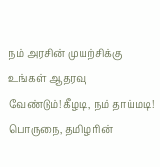நம் அரசின் முயற்சிக்கு உங்கள் ஆதரவு வேண்டும்!கீழடி, நம் தாய்மடி! பொருநை, தமிழரின்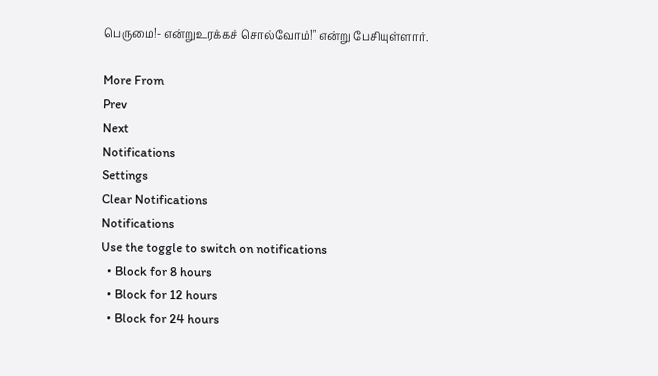பெருமை!- என்றுஉரக்கச் சொல்வோம்!" என்று பேசியுள்ளார்.

More From
Prev
Next
Notifications
Settings
Clear Notifications
Notifications
Use the toggle to switch on notifications
  • Block for 8 hours
  • Block for 12 hours
  • Block for 24 hours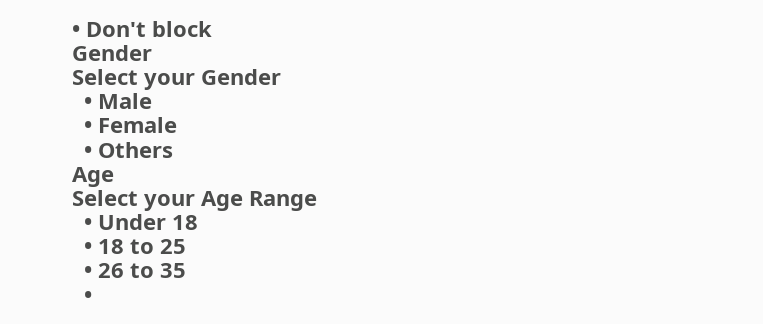• Don't block
Gender
Select your Gender
  • Male
  • Female
  • Others
Age
Select your Age Range
  • Under 18
  • 18 to 25
  • 26 to 35
  •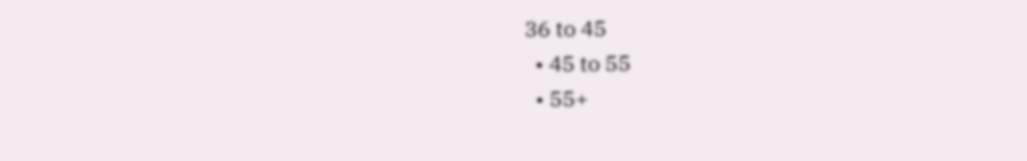36 to 45
  • 45 to 55
  • 55+